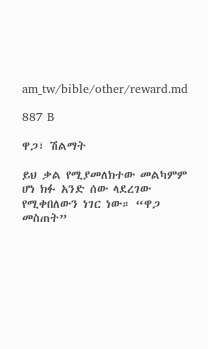am_tw/bible/other/reward.md

887 B

ዋጋ፣ ሽልማት

ይህ ቃል የሚያመለክተው መልካምም ሆነ ክፉ አንድ ሰው ላደረገው የሚቀበለውን ነገር ነው። “ዋጋ መስጠት”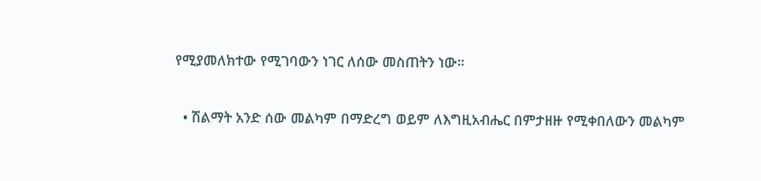የሚያመለክተው የሚገባውን ነገር ለሰው መስጠትን ነው።

  • ሽልማት አንድ ሰው መልካም በማድረግ ወይም ለእግዚአብሔር በምታዘዙ የሚቀበለውን መልካም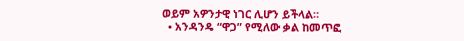ወይም አዎንታዊ ነገር ሊሆን ይችላል።
  • አንዳንዴ “ዋጋ” የሚለው ቃል ከመጥፎ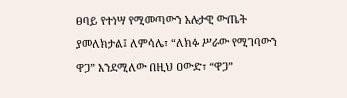ፀባይ የተነሣ የሚመጣውን አሉታዊ ውጤት ያመለክታል፤ ለምሳሌ፣ “ለክፉ ሥራው የሚገባውን ዋጋ” እንደሚለው በዚህ ዐውድ፣ “ዋጋ”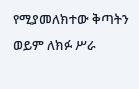የሚያመለክተው ቅጣትን ወይም ለክፉ ሥራ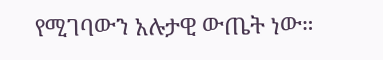የሚገባውን አሉታዊ ውጤት ነው።